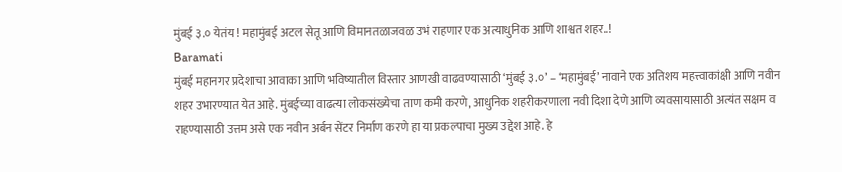मुंबई ३.० येतंय ! महामुंबई अटल सेतू आणि विमानतळाजवळ उभं राहणार एक अत्याधुनिक आणि शाश्वत शहर..!
Baramati
मुंबई महानगर प्रदेशाचा आवाका आणि भविष्यातील विस्तार आणखी वाढवण्यासाठी ‘मुंबई ३.०’ – ‘महामुंबई’ नावाने एक अतिशय महत्त्वाकांक्षी आणि नवीन शहर उभारण्यात येत आहे. मुंबईच्या वाढत्या लोकसंख्येचा ताण कमी करणे, आधुनिक शहरीकरणाला नवी दिशा देणे आणि व्यवसायासाठी अत्यंत सक्षम व राहण्यासाठी उत्तम असे एक नवीन अर्बन सेंटर निर्माण करणे हा या प्रकल्पाचा मुख्य उद्देश आहे. हे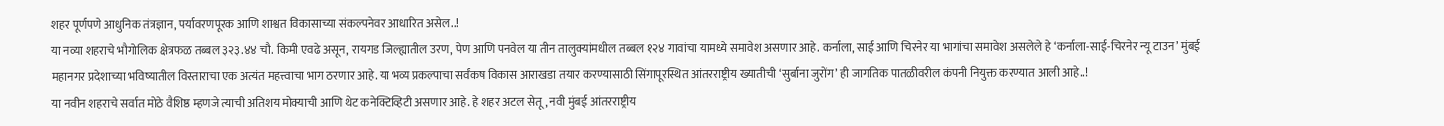शहर पूर्णपणे आधुनिक तंत्रज्ञान, पर्यावरणपूरक आणि शाश्वत विकासाच्या संकल्पनेवर आधारित असेल..!
या नव्या शहराचे भौगोलिक क्षेत्रफळ तब्बल ३२३.४४ चौ. किमी एवढे असून, रायगड जिल्ह्यातील उरण, पेण आणि पनवेल या तीन तालुक्यांमधील तब्बल १२४ गावांचा यामध्ये समावेश असणार आहे. कर्नाला, साई आणि चिरनेर या भागांचा समावेश असलेले हे ‘कर्नाला-साई-चिरनेर न्यू टाउन’ मुंबई महानगर प्रदेशाच्या भविष्यातील विस्ताराचा एक अत्यंत महत्त्वाचा भाग ठरणार आहे. या भव्य प्रकल्पाचा सर्वंकष विकास आराखडा तयार करण्यासाठी सिंगापूरस्थित आंतरराष्ट्रीय ख्यातीची ‘सुर्बाना जुरोंग’ ही जागतिक पातळीवरील कंपनी नियुक्त करण्यात आली आहे..!
या नवीन शहराचे सर्वात मोठे वैशिष्ठ म्हणजे त्याची अतिशय मोक्याची आणि थेट कनेक्टिव्हिटी असणार आहे. हे शहर अटल सेतू, नवी मुंबई आंतरराष्ट्रीय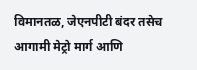विमानतळ, जेएनपीटी बंदर तसेच आगामी मेट्रो मार्ग आणि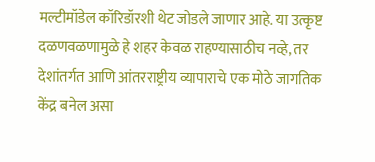मल्टीमॉडेल कॉरिडॉरशी थेट जोडले जाणार आहे. या उत्कृष्ट दळणवळणामुळे हे शहर केवळ राहण्यासाठीच नव्हे, तर देशांतर्गत आणि आंतरराष्ट्रीय व्यापाराचे एक मोठे जागतिक केंद्र बनेल असा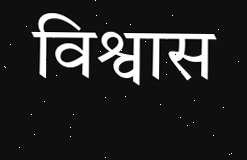विश्वास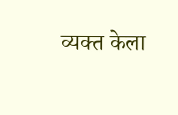व्यक्त केला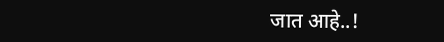जात आहे..!